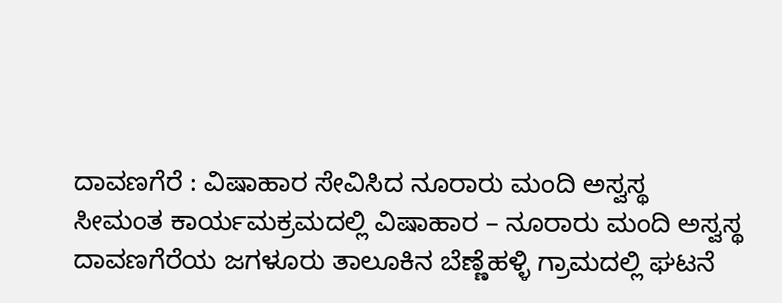ದಾವಣಗೆರೆ : ವಿಷಾಹಾರ ಸೇವಿಸಿದ ನೂರಾರು ಮಂದಿ ಅಸ್ವಸ್ಥ
ಸೀಮಂತ ಕಾರ್ಯಮಕ್ರಮದಲ್ಲಿ ವಿಷಾಹಾರ – ನೂರಾರು ಮಂದಿ ಅಸ್ವಸ್ಥ
ದಾವಣಗೆರೆಯ ಜಗಳೂರು ತಾಲೂಕಿನ ಬೆಣ್ಣೆಹಳ್ಳಿ ಗ್ರಾಮದಲ್ಲಿ ಘಟನೆ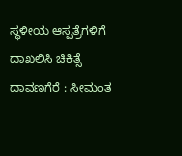ಸ್ಥಳೀಯ ಆಸ್ಪತ್ರೆಗಳಿಗೆ ದಾಖಲಿಸಿ ಚಿಕಿತ್ಸೆ
ದಾವಣಗೆರೆ : ಸೀಮಂತ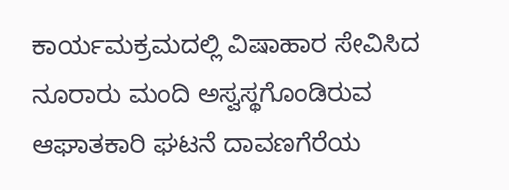ಕಾರ್ಯಮಕ್ರಮದಲ್ಲಿ ವಿಷಾಹಾರ ಸೇವಿಸಿದ ನೂರಾರು ಮಂದಿ ಅಸ್ವಸ್ಥಗೊಂಡಿರುವ ಆಘಾತಕಾರಿ ಘಟನೆ ದಾವಣಗೆರೆಯ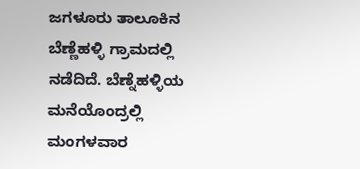ಜಗಳೂರು ತಾಲೂಕಿನ ಬೆಣ್ಣೆಹಳ್ಳಿ ಗ್ರಾಮದಲ್ಲಿ ನಡೆದಿದೆ. ಬೆಣ್ನೆಹಳ್ಳಿಯ ಮನೆಯೊಂದ್ರಲ್ಲಿ ಮಂಗಳವಾರ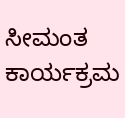ಸೀಮಂತ ಕಾರ್ಯಕ್ರಮ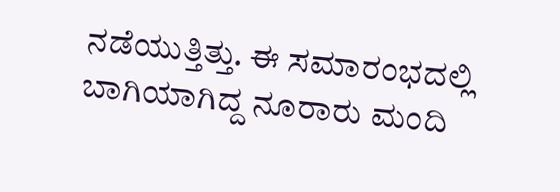ನಡೆಯುತ್ತಿತ್ತು. ಈ ಸಮಾರಂಭದಲ್ಲಿ ಬಾಗಿಯಾಗಿದ್ದ ನೂರಾರು ಮಂದಿ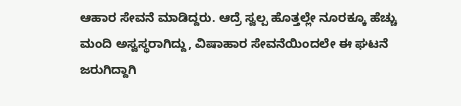ಆಹಾರ ಸೇವನೆ ಮಾಡಿದ್ದರು. ಆದ್ರೆ ಸ್ವಲ್ಪ ಹೊತ್ತಲ್ಲೇ ನೂರಕ್ಕೂ ಹೆಚ್ಚು ಮಂದಿ ಅಸ್ವಸ್ಥರಾಗಿದ್ದು, ವಿಷಾಹಾರ ಸೇವನೆಯಿಂದಲೇ ಈ ಘಟನೆ ಜರುಗಿದ್ದಾಗಿ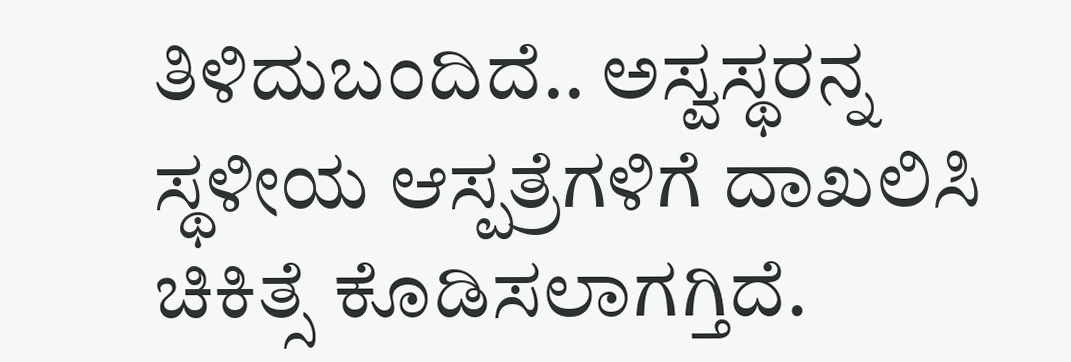ತಿಳಿದುಬಂದಿದೆ.. ಅಸ್ವಸ್ಥರನ್ನ ಸ್ಥಳೀಯ ಆಸ್ಪತ್ರೆಗಳಿಗೆ ದಾಖಲಿಸಿ ಚಿಕಿತ್ಸೆ ಕೊಡಿಸಲಾಗಗ್ತಿದೆ.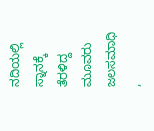ನದಿಯಲ್ಲಿ ಸ್ನಾನಕ್ಕೆ ತೆರಳಿದ್ದ ಮೂವರು ಜಲಸಮಾಧಿ ,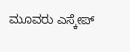ಮೂವರು ಎಸ್ಕೇಪ್